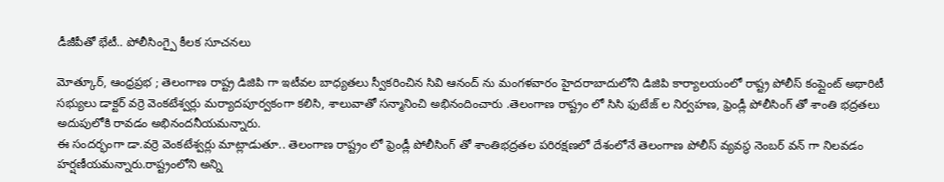డీజీపీతో భేటీ.. పోలీసింగ్పై కీలక సూచనలు

మోత్కూర్, ఆంధ్రప్రభ ; తెలంగాణ రాష్ట్ర డిజిపి గా ఇటీవల బాధ్యతలు స్వీకరించిన సివి ఆనంద్ ను మంగళవారం హైదరాబాదులోని డిజిపి కార్యాలయంలో రాష్ట్ర పోలీస్ కంప్లైంట్ అథారిటీ సభ్యులు డాక్టర్ వర్రె వెంకటేశ్వర్లు మర్యాదపూర్వకంగా కలిసి, శాలువాతో సన్మానించి అభినందించారు .తెలంగాణ రాష్ట్రం లో సిసి ఫుటేజ్ ల నిర్వహణ, ఫ్రెండ్లీ పోలీసింగ్ తో శాంతి భద్రతలు అదుపులోకి రావడం అభినందనీయమన్నారు.
ఈ సందర్భంగా డా.వర్రె వెంకటేశ్వర్లు మాట్లాడుతూ.. తెలంగాణ రాష్ట్రం లో ఫ్రెండ్లీ పోలీసింగ్ తో శాంతిభద్రతల పరిరక్షణలో దేశంలోనే తెలంగాణ పోలీస్ వ్యవస్థ నెంబర్ వన్ గా నిలవడం హర్షణీయమన్నారు.రాష్ట్రంలోని అన్ని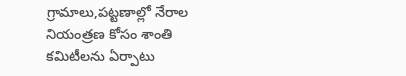గ్రామాలు,పట్టణాల్లో నేరాల నియంత్రణ కోసం శాంతి కమిటీలను ఏర్పాటు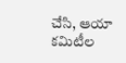చేసి, ఆయా కమిటీల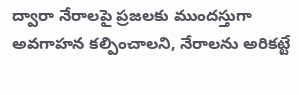ద్వారా నేరాలపై ప్రజలకు ముందస్తుగా అవగాహన కల్పించాలని, నేరాలను అరికట్టే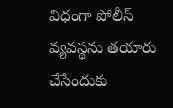విధంగా పోలీస్ వ్యవస్థను తయారు చేసేందుకు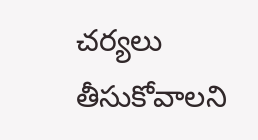చర్యలు తీసుకోవాలని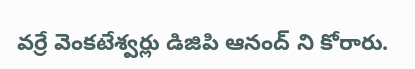వర్రే వెంకటేశ్వర్లు డిజిపి ఆనంద్ ని కోరారు.